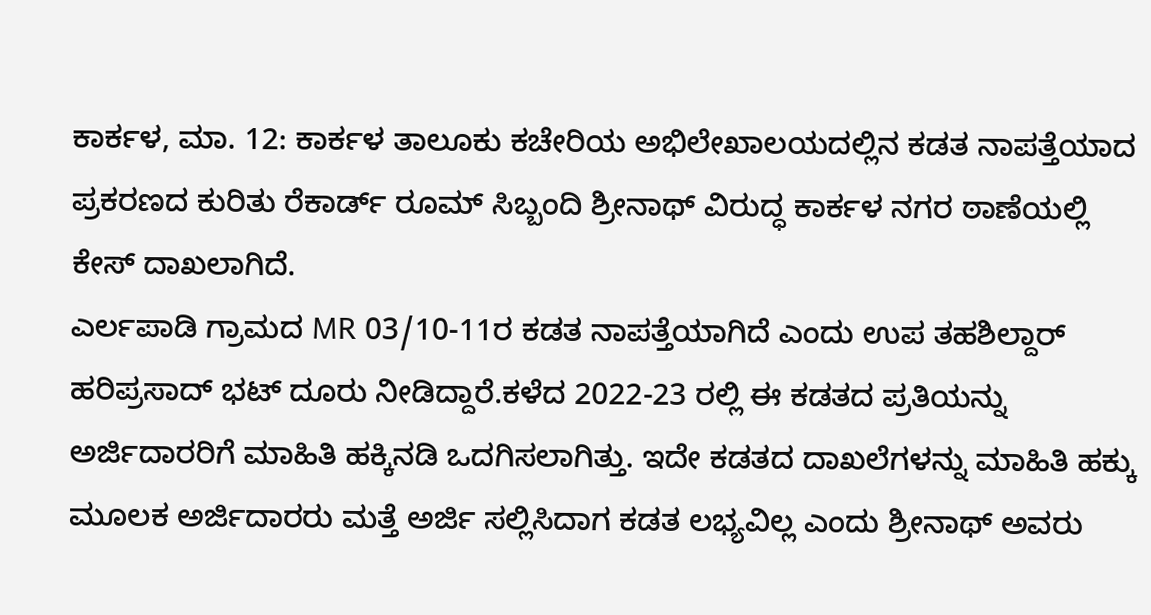ಕಾರ್ಕಳ, ಮಾ. 12: ಕಾರ್ಕಳ ತಾಲೂಕು ಕಚೇರಿಯ ಅಭಿಲೇಖಾಲಯದಲ್ಲಿನ ಕಡತ ನಾಪತ್ತೆಯಾದ ಪ್ರಕರಣದ ಕುರಿತು ರೆಕಾರ್ಡ್ ರೂಮ್ ಸಿಬ್ಬಂದಿ ಶ್ರೀನಾಥ್ ವಿರುದ್ಧ ಕಾರ್ಕಳ ನಗರ ಠಾಣೆಯಲ್ಲಿ ಕೇಸ್ ದಾಖಲಾಗಿದೆ.
ಎರ್ಲಪಾಡಿ ಗ್ರಾಮದ MR 03/10-11ರ ಕಡತ ನಾಪತ್ತೆಯಾಗಿದೆ ಎಂದು ಉಪ ತಹಶಿಲ್ದಾರ್ ಹರಿಪ್ರಸಾದ್ ಭಟ್ ದೂರು ನೀಡಿದ್ದಾರೆ.ಕಳೆದ 2022-23 ರಲ್ಲಿ ಈ ಕಡತದ ಪ್ರತಿಯನ್ನು ಅರ್ಜಿದಾರರಿಗೆ ಮಾಹಿತಿ ಹಕ್ಕಿನಡಿ ಒದಗಿಸಲಾಗಿತ್ತು. ಇದೇ ಕಡತದ ದಾಖಲೆಗಳನ್ನು ಮಾಹಿತಿ ಹಕ್ಕು ಮೂಲಕ ಅರ್ಜಿದಾರರು ಮತ್ತೆ ಅರ್ಜಿ ಸಲ್ಲಿಸಿದಾಗ ಕಡತ ಲಭ್ಯವಿಲ್ಲ ಎಂದು ಶ್ರೀನಾಥ್ ಅವರು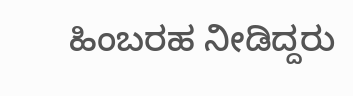ಹಿಂಬರಹ ನೀಡಿದ್ದರು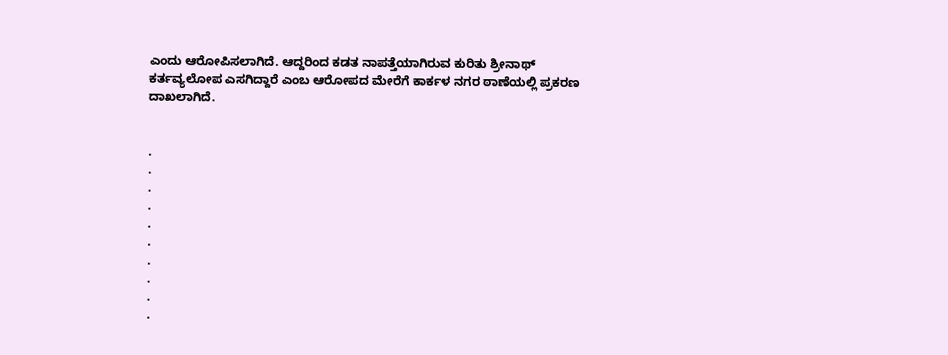ಎಂದು ಆರೋಪಿಸಲಾಗಿದೆ. ಆದ್ದರಿಂದ ಕಡತ ನಾಪತ್ತೆಯಾಗಿರುವ ಕುರಿತು ಶ್ರೀನಾಥ್ ಕರ್ತವ್ಯಲೋಪ ಎಸಗಿದ್ದಾರೆ ಎಂಬ ಆರೋಪದ ಮೇರೆಗೆ ಕಾರ್ಕಳ ನಗರ ಠಾಣೆಯಲ್ಲಿ ಪ್ರಕರಣ ದಾಖಲಾಗಿದೆ.


.
.
.
.
.
.
.
.
.
.